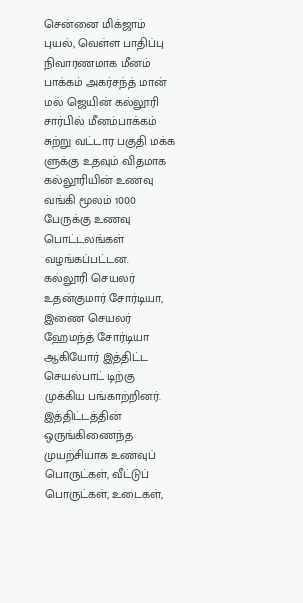சென்னை மிக்ஜாம் புயல், வெள்ள பாதிப்பு நிவாரணமாக மீனம் பாக்கம் அகர்சந்த் மான் மல் ஜெயின் கல்லூரி சார்பில் மீனம்பாக்கம் சுற்று வட்டார பகுதி மக்க ளுக்கு உதவும் விதமாக கல்லூரியின் உணவு வங்கி மூலம் 1000 பேருக்கு உணவு பொட்டலங்கள் வழங்கப்பட்டன.
கல்லூரி செயலர் உதன்குமார் சோர்டியா, இணை செயலர் ஹேமந்த் சோர்டியா ஆகியோர் இத்திட்ட செயல்பாட் டிற்கு முக்கிய பங்காற்றினர். இத்திட்டத்தின் ஒருங்கிணைந்த முயற்சியாக உணவுப் பொருட்கள், வீட்டுப் பொருட்கள், உடைகள்,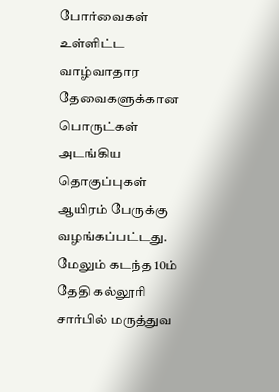போர்வைகள் உள்ளிட்ட வாழ்வாதார தேவைகளுக்கான பொருட்கள் அடங்கிய தொகுப்புகள் ஆயிரம் பேருக்கு வழங்கப்பட்டது.
மேலும் கடந்த 10ம் தேதி கல்லூரி சார்பில் மருத்துவ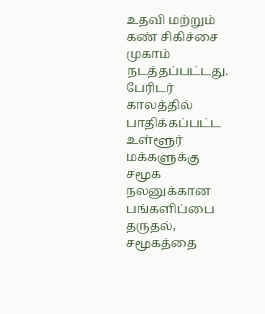உதவி மற்றும் கண் சிகிச்சை முகாம் நடத்தப்பட்டது.
பேரிடர் காலத்தில் பாதிக்கப்பட்ட உள்ளூர் மக்களுக்கு சமூக நலனுக்கான பங்களிப்பை தருதல், சமூகத்தை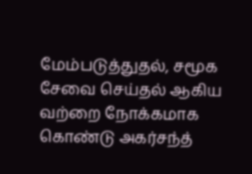மேம்படுத்துதல், சமூக சேவை செய்தல் ஆகிய வற்றை நோக்கமாக கொண்டு அகர்சந்த்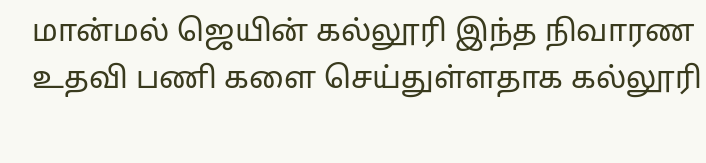மான்மல் ஜெயின் கல்லூரி இந்த நிவாரண உதவி பணி களை செய்துள்ளதாக கல்லூரி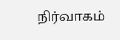நிர்வாகம்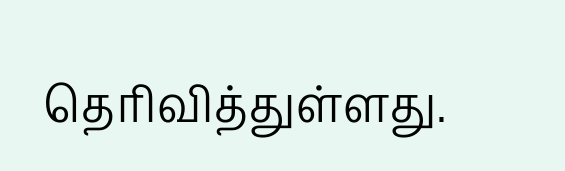தெரிவித்துள்ளது.